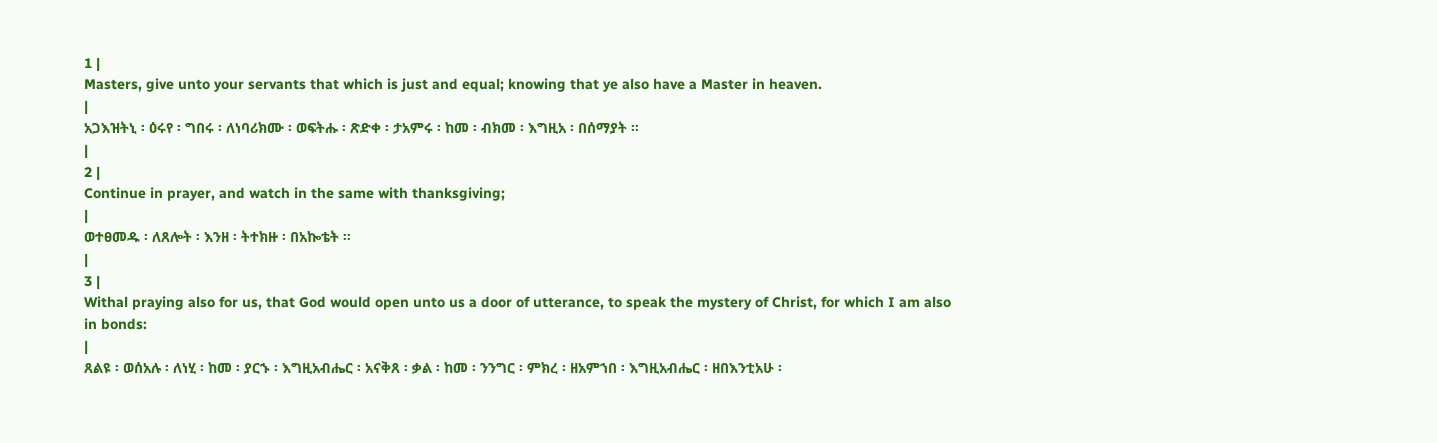1 |
Masters, give unto your servants that which is just and equal; knowing that ye also have a Master in heaven.
|
አጋእዝትኒ ፡ ዕሩየ ፡ ግበሩ ፡ ለነባሪክሙ ፡ ወፍትሑ ፡ ጽድቀ ፡ ታአምሩ ፡ ከመ ፡ ብክመ ፡ እግዚአ ፡ በሰማያት ።
|
2 |
Continue in prayer, and watch in the same with thanksgiving;
|
ወተፀመዱ ፡ ለጸሎት ፡ እንዘ ፡ ትተክዙ ፡ በአኰቴት ።
|
3 |
Withal praying also for us, that God would open unto us a door of utterance, to speak the mystery of Christ, for which I am also in bonds:
|
ጸልዩ ፡ ወሰአሉ ፡ ለነሂ ፡ ከመ ፡ ያርኁ ፡ እግዚአብሔር ፡ አናቅጸ ፡ ቃል ፡ ከመ ፡ ንንግር ፡ ምክረ ፡ ዘአምኀበ ፡ እግዚአብሔር ፡ ዘበእንቲአሁ ፡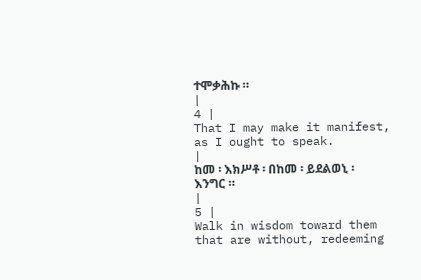ተሞቃሕኩ ።
|
4 |
That I may make it manifest, as I ought to speak.
|
ከመ ፡ እክሥቶ ፡ በከመ ፡ ይደልወኒ ፡ እንግር ።
|
5 |
Walk in wisdom toward them that are without, redeeming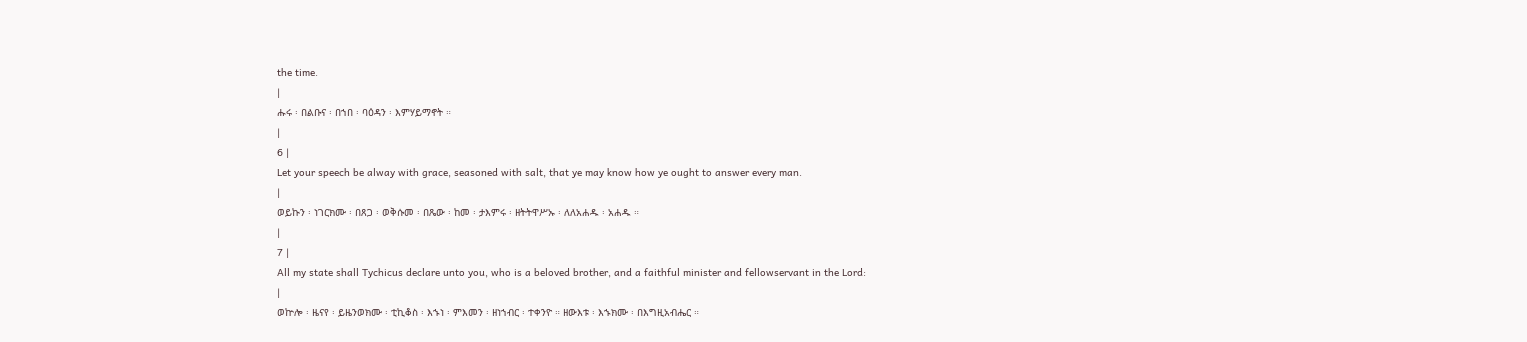the time.
|
ሑሩ ፡ በልቡና ፡ በኀበ ፡ ባዕዳን ፡ እምሃይማኖት ።
|
6 |
Let your speech be alway with grace, seasoned with salt, that ye may know how ye ought to answer every man.
|
ወይኩን ፡ ነገርክሙ ፡ በጸጋ ፡ ወቅሱመ ፡ በጼው ፡ ከመ ፡ ታእምሩ ፡ ዘትትዋሥኡ ፡ ለለአሐዱ ፡ አሐዱ ።
|
7 |
All my state shall Tychicus declare unto you, who is a beloved brother, and a faithful minister and fellowservant in the Lord:
|
ወኵሎ ፡ ዜናየ ፡ ይዜንወክሙ ፡ ቲኪቆስ ፡ እኁነ ፡ ምእመን ፡ ዘነኀብር ፡ ተቀንዮ ። ዘውእቱ ፡ እኁክሙ ፡ በእግዚአብሔር ።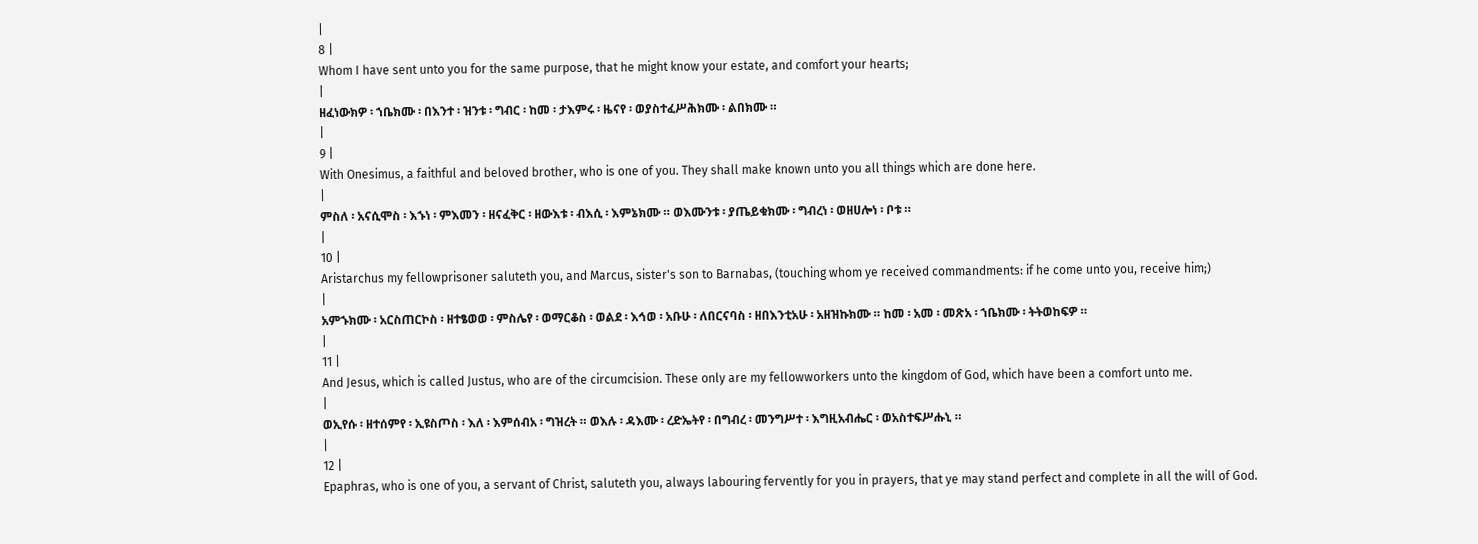|
8 |
Whom I have sent unto you for the same purpose, that he might know your estate, and comfort your hearts;
|
ዘፈነውክዎ ፡ ኀቤክሙ ፡ በእንተ ፡ ዝንቱ ፡ ግብር ፡ ከመ ፡ ታእምሩ ፡ ዜናየ ፡ ወያስተፈሥሕክሙ ፡ ልበክሙ ።
|
9 |
With Onesimus, a faithful and beloved brother, who is one of you. They shall make known unto you all things which are done here.
|
ምስለ ፡ አናሲሞስ ፡ እኁነ ፡ ምእመን ፡ ዘናፈቅር ፡ ዘውእቱ ፡ ብእሲ ፡ እምኔክሙ ። ወእሙንቱ ፡ ያጤይቁክሙ ፡ ግብረነ ፡ ወዘሀሎነ ፡ ቦቱ ።
|
10 |
Aristarchus my fellowprisoner saluteth you, and Marcus, sister's son to Barnabas, (touching whom ye received commandments: if he come unto you, receive him;)
|
አምኁክሙ ፡ አርስጠርኮስ ፡ ዘተፄወወ ፡ ምስሌየ ፡ ወማርቆስ ፡ ወልደ ፡ እኅወ ፡ አቡሁ ፡ ለበርናባስ ፡ ዘበእንቲአሁ ፡ አዘዝኩክሙ ። ከመ ፡ አመ ፡ መጽአ ፡ ኀቤክሙ ፡ ትትወከፍዎ ።
|
11 |
And Jesus, which is called Justus, who are of the circumcision. These only are my fellowworkers unto the kingdom of God, which have been a comfort unto me.
|
ወኢየሱ ፡ ዘተሰምየ ፡ ኢዩስጦስ ፡ እለ ፡ እምሰብአ ፡ ግዝረት ። ወእሉ ፡ ዳእሙ ፡ ረድኤትየ ፡ በግብረ ፡ መንግሥተ ፡ እግዚአብሔር ፡ ወአስተፍሥሑኒ ።
|
12 |
Epaphras, who is one of you, a servant of Christ, saluteth you, always labouring fervently for you in prayers, that ye may stand perfect and complete in all the will of God.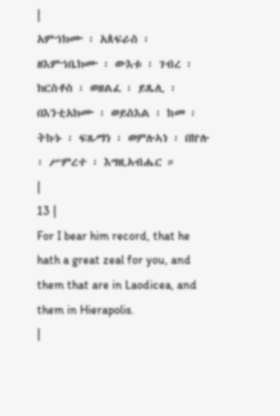|
አምኀክሙ ፡ አጰፍራስ ፡ ዘእምኀቤክሙ ፡ ውእቱ ፡ ገብረ ፡ ክርስቶስ ፡ ወዘልፈ ፡ ይጼሊ ፡ በእንቲአክሙ ፡ ወይስእል ፡ ከመ ፡ ትኩኑ ፡ ፍጹማነ ፡ ወምሉኣነ ፡ በኵሉ ፡ ሥምረተ ፡ እግዚአብሔር ።
|
13 |
For I bear him record, that he hath a great zeal for you, and them that are in Laodicea, and them in Hierapolis.
|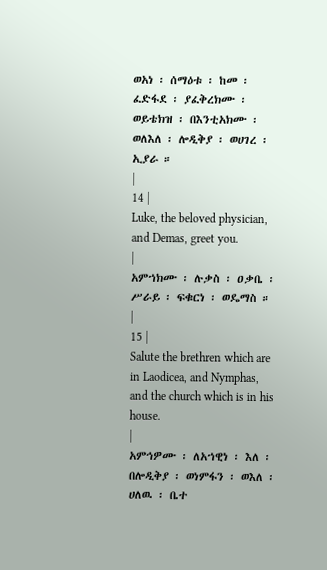ወአነ ፡ ሰማዕቱ ፡ ከመ ፡ ፈድፋደ ፡ ያፈቅረክሙ ፡ ወይቴክዝ ፡ በእንቲአክሙ ፡ ወለእለ ፡ ሎዲቅያ ፡ ወሀገረ ፡ ኢያራ ።
|
14 |
Luke, the beloved physician, and Demas, greet you.
|
አምኀክሙ ፡ ሉቃስ ፡ ዐቃቤ ፡ ሥራይ ፡ ፍቁርነ ፡ ወዴማስ ።
|
15 |
Salute the brethren which are in Laodicea, and Nymphas, and the church which is in his house.
|
አምኅዎሙ ፡ ለአኀዊነ ፡ እለ ፡ በሎዲቅያ ፡ ወነምፋን ፡ ወእለ ፡ ሀለዉ ፡ ቤተ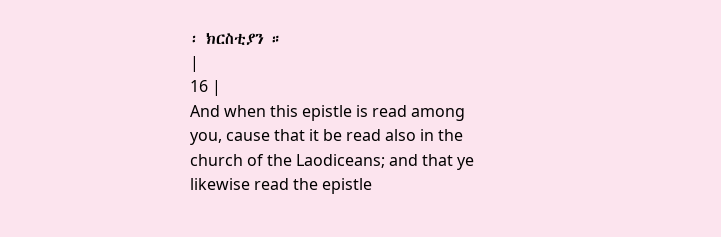፡ ክርስቲያን ።
|
16 |
And when this epistle is read among you, cause that it be read also in the church of the Laodiceans; and that ye likewise read the epistle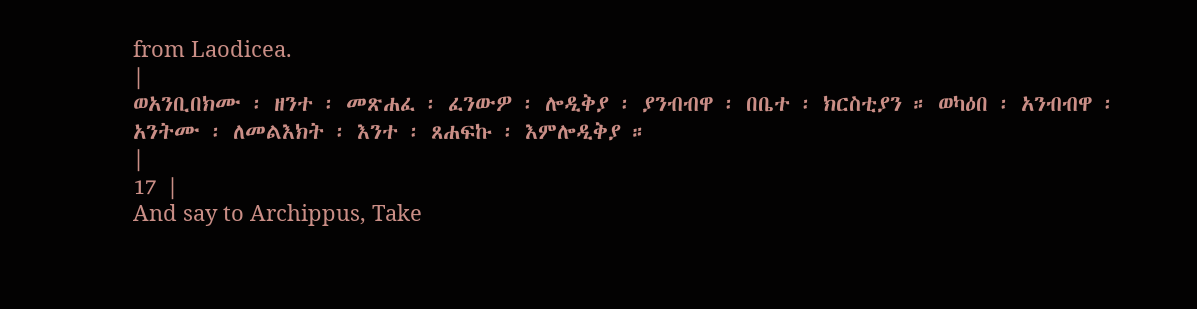from Laodicea.
|
ወአንቢበክሙ ፡ ዘንተ ፡ መጽሐፈ ፡ ፈንውዎ ፡ ሎዲቅያ ፡ ያንብብዋ ፡ በቤተ ፡ ክርስቲያን ። ወካዕበ ፡ አንብብዋ ፡ አንትሙ ፡ ለመልእክት ፡ እንተ ፡ ጸሐፍኩ ፡ እምሎዲቅያ ።
|
17 |
And say to Archippus, Take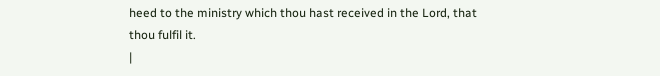heed to the ministry which thou hast received in the Lord, that thou fulfil it.
|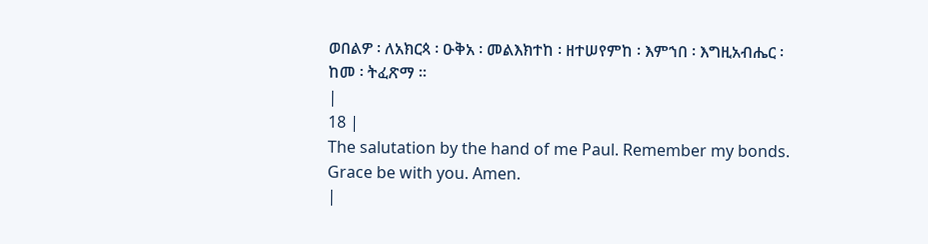ወበልዎ ፡ ለአክርጳ ፡ ዑቅአ ፡ መልእክተከ ፡ ዘተሠየምከ ፡ እምኀበ ፡ እግዚአብሔር ፡ ከመ ፡ ትፈጽማ ።
|
18 |
The salutation by the hand of me Paul. Remember my bonds. Grace be with you. Amen.
|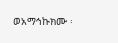ወአማኅኩክሙ ፡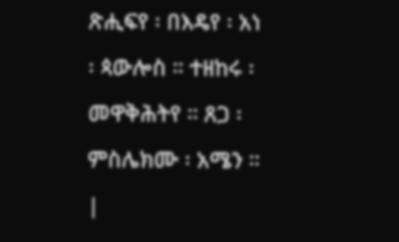ጽሒፍየ ፡ በእዴየ ፡ አነ ፡ ጳውሎስ ። ተዘከሩ ፡ መዋቅሕትየ ። ጸጋ ፡ ምስሌክሙ ፡ አሜን ።
|